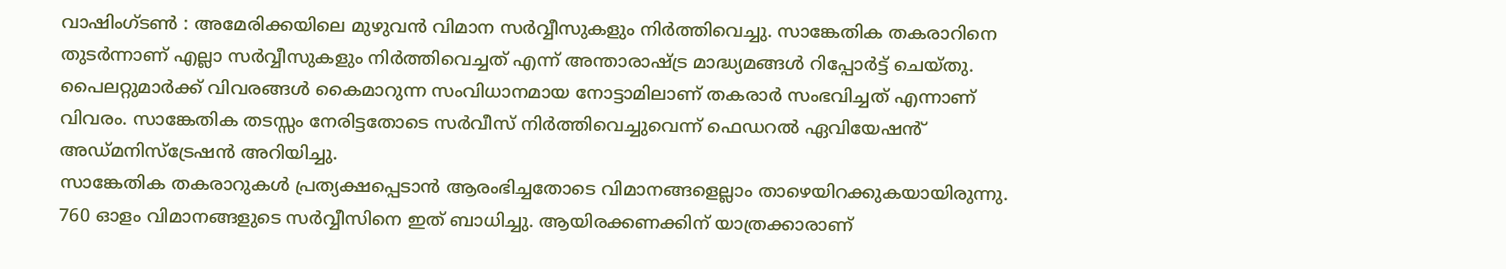വാഷിംഗ്ടൺ : അമേരിക്കയിലെ മുഴുവൻ വിമാന സർവ്വീസുകളും നിർത്തിവെച്ചു. സാങ്കേതിക തകരാറിനെ തുടർന്നാണ് എല്ലാ സർവ്വീസുകളും നിർത്തിവെച്ചത് എന്ന് അന്താരാഷ്ട്ര മാദ്ധ്യമങ്ങൾ റിപ്പോർട്ട് ചെയ്തു. പൈലറ്റുമാർക്ക് വിവരങ്ങൾ കൈമാറുന്ന സംവിധാനമായ നോട്ടാമിലാണ് തകരാർ സംഭവിച്ചത് എന്നാണ് വിവരം. സാങ്കേതിക തടസ്സം നേരിട്ടതോടെ സർവീസ് നിർത്തിവെച്ചുവെന്ന് ഫെഡറൽ ഏവിയേഷൻ് അഡ്മനിസ്ട്രേഷൻ അറിയിച്ചു.
സാങ്കേതിക തകരാറുകൾ പ്രത്യക്ഷപ്പെടാൻ ആരംഭിച്ചതോടെ വിമാനങ്ങളെല്ലാം താഴെയിറക്കുകയായിരുന്നു. 760 ഓളം വിമാനങ്ങളുടെ സർവ്വീസിനെ ഇത് ബാധിച്ചു. ആയിരക്കണക്കിന് യാത്രക്കാരാണ്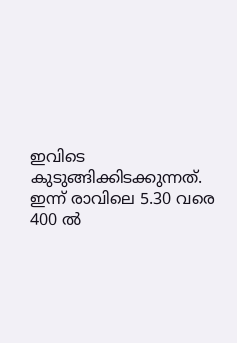ഇവിടെ കുടുങ്ങിക്കിടക്കുന്നത്.
ഇന്ന് രാവിലെ 5.30 വരെ 400 ൽ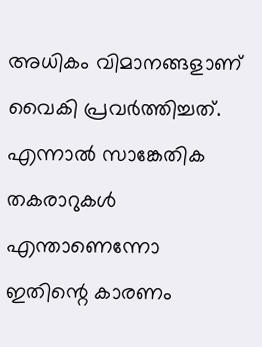അധികം വിമാനങ്ങളാണ് വൈകി പ്രവർത്തിച്ചത്. എന്നാൽ സാങ്കേതിക തകരാറുകൾ എന്താണെന്നോ ഇതിന്റെ കാരണം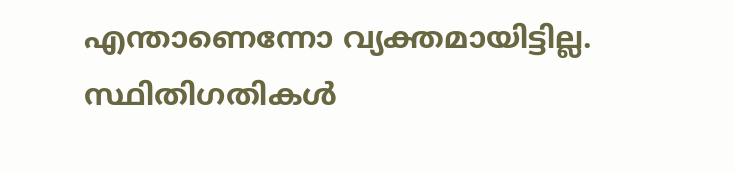എന്താണെന്നോ വ്യക്തമായിട്ടില്ല. സ്ഥിതിഗതികൾ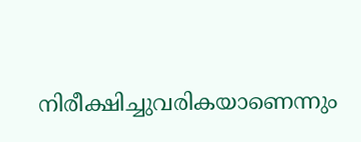നിരീക്ഷിച്ചുവരികയാണെന്നും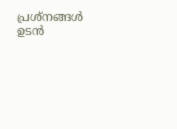പ്രശ്നങ്ങൾ ഉടൻ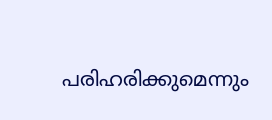പരിഹരിക്കുമെന്നും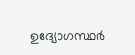ഉദ്യോഗസ്ഥർ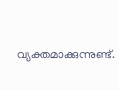വ്യക്തമാക്കുന്നുണ്ട്.